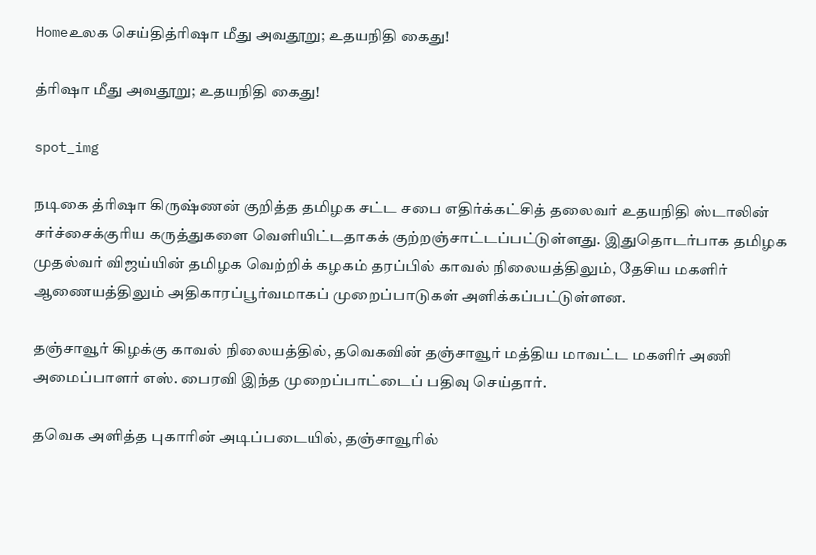Homeஉலக செய்தித்ரிஷா மீது அவதூறு; உதயநிதி கைது!

த்ரிஷா மீது அவதூறு; உதயநிதி கைது!

spot_img

நடிகை த்ரிஷா கிருஷ்ணன் குறித்த தமிழக சட்ட சபை எதிர்க்கட்சித் தலைவர் உதயநிதி ஸ்டாலின் சர்ச்சைக்குரிய கருத்துகளை வெளியிட்டதாகக் குற்றஞ்சாட்டப்பட்டுள்ளது. இதுதொடர்பாக தமிழக முதல்வர் விஜய்யின் தமிழக வெற்றிக் கழகம் தரப்பில் காவல் நிலையத்திலும், தேசிய மகளிர் ஆணையத்திலும் அதிகாரப்பூர்வமாகப் முறைப்பாடுகள் அளிக்கப்பட்டுள்ளன.

தஞ்சாவூர் கிழக்கு காவல் நிலையத்தில், தவெகவின் தஞ்சாவூர் மத்திய மாவட்ட மகளிர் அணி அமைப்பாளர் எஸ். பைரவி இந்த முறைப்பாட்டைப் பதிவு செய்தார்.

தவெக அளித்த புகாரின் அடிப்படையில், தஞ்சாவூரில்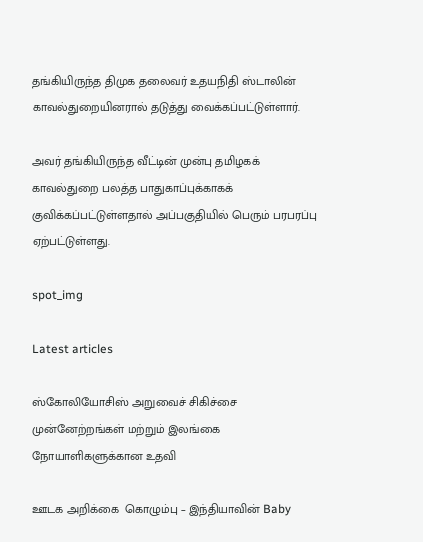தங்கியிருந்த திமுக தலைவர் உதயநிதி ஸ்டாலின் காவல்துறையினரால் தடுத்து வைக்கப்பட்டுள்ளார்.

அவர் தங்கியிருந்த வீட்டின் முன்பு தமிழகக் காவல்துறை பலத்த பாதுகாப்புக்காகக் குவிக்கப்பட்டுள்ளதால் அப்பகுதியில் பெரும் பரபரப்பு ஏற்பட்டுள்ளது.

spot_img

Latest articles

ஸ்கோலியோசிஸ் அறுவைச் சிகிச்சை முன்னேற்றங்கள் மற்றும் இலங்கை நோயாளிகளுக்கான உதவி

ஊடக அறிக்கை  கொழும்பு – இந்தியாவின் Baby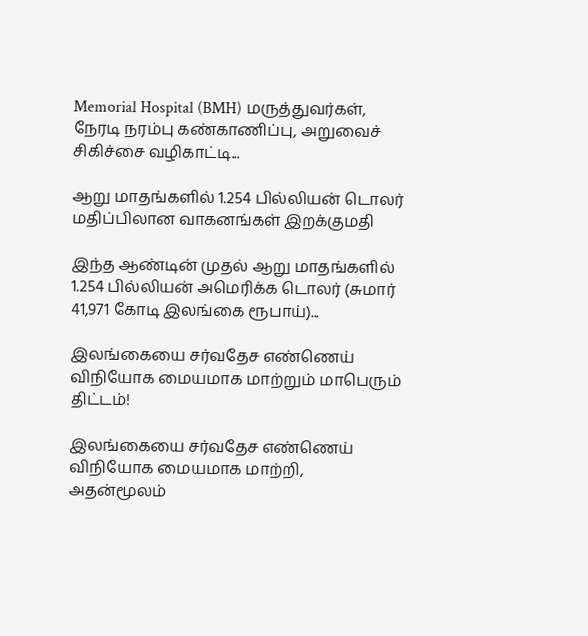Memorial Hospital (BMH) மருத்துவர்கள், நேரடி நரம்பு கண்காணிப்பு, அறுவைச் சிகிச்சை வழிகாட்டி...

ஆறு மாதங்களில் 1.254 பில்லியன் டொலர் மதிப்பிலான வாகனங்கள் இறக்குமதி

இந்த ஆண்டின் முதல் ஆறு மாதங்களில் 1.254 பில்லியன் அமெரிக்க டொலர் (சுமார் 41,971 கோடி இலங்கை ரூபாய்)...

இலங்கையை சர்வதேச எண்ணெய் விநியோக மையமாக மாற்றும் மாபெரும் திட்டம்!

இலங்கையை சர்வதேச எண்ணெய் விநியோக மையமாக மாற்றி, அதன்மூலம்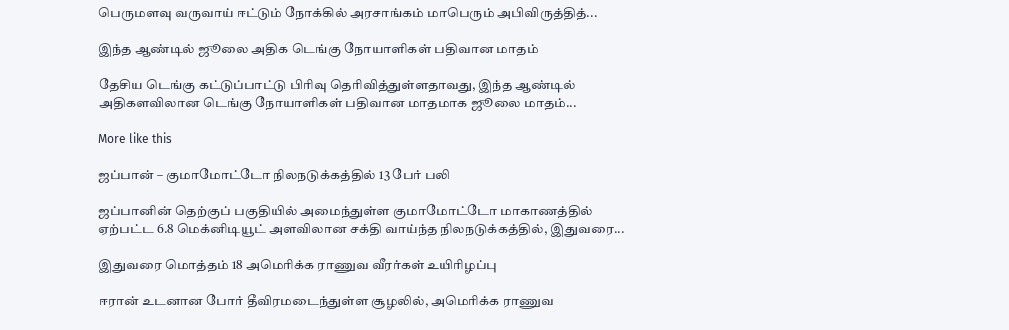பெருமளவு வருவாய் ஈட்டும் நோக்கில் அரசாங்கம் மாபெரும் அபிவிருத்தித்...

இந்த ஆண்டில் ஜூலை அதிக டெங்கு நோயாளிகள் பதிவான மாதம்

தேசிய டெங்கு கட்டுப்பாட்டு பிரிவு தெரிவித்துள்ளதாவது, இந்த ஆண்டில் அதிகளவிலான டெங்கு நோயாளிகள் பதிவான மாதமாக ஜூலை மாதம்...

More like this

ஜப்பான் – குமாமோட்டோ நிலநடுக்கத்தில் 13 பேர் பலி

ஜப்பானின் தெற்குப் பகுதியில் அமைந்துள்ள குமாமோட்டோ மாகாணத்தில் ஏற்பட்ட 6.8 மெக்னிடியூட் அளவிலான சக்தி வாய்ந்த நிலநடுக்கத்தில், இதுவரை...

இதுவரை மொத்தம் 18 அமெரிக்க ராணுவ வீரர்கள் உயிரிழப்பு

ஈரான் உடனான போர் தீவிரமடைந்துள்ள சூழலில், அமெரிக்க ராணுவ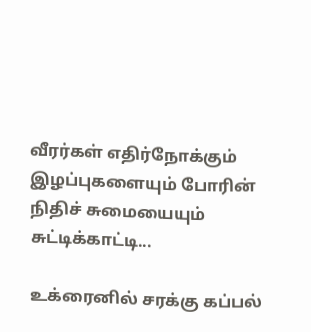வீரர்கள் எதிர்நோக்கும் இழப்புகளையும் போரின் நிதிச் சுமையையும் சுட்டிக்காட்டி...

உக்ரைனில் சரக்கு கப்பல்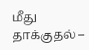மீது தாக்குதல் –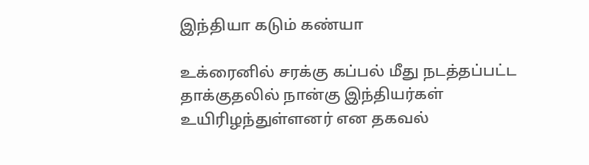இந்தியா கடும் கண்யா

உக்ரைனில் சரக்கு கப்பல் மீது நடத்தப்பட்ட தாக்குதலில் நான்கு இந்தியர்கள் உயிரிழந்துள்ளனர் என தகவல்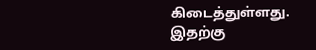கிடைத்துள்ளது. இதற்கு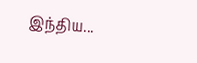இந்திய...